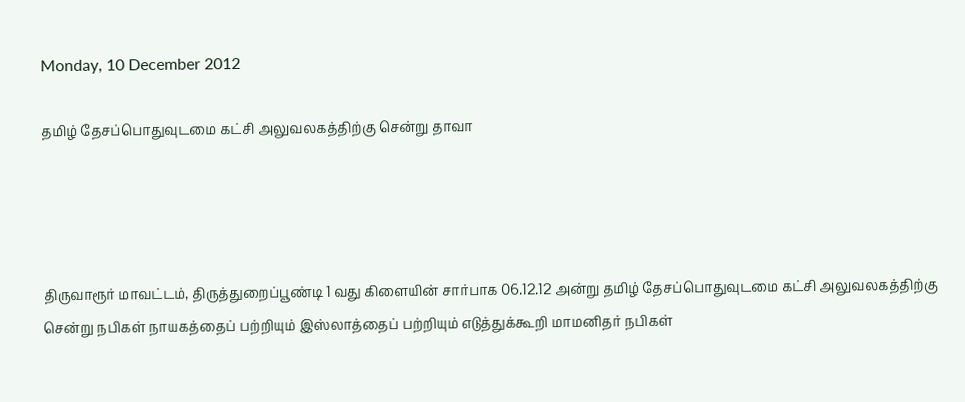Monday, 10 December 2012

தமிழ் தேசப்பொதுவுடமை கட்சி அலுவலகத்திற்கு சென்று தாவா




திருவாரூர் மாவட்டம், திருத்துறைப்பூண்டி 1 வது கிளையின் சார்பாக 06.12.12 அன்று தமிழ் தேசப்பொதுவுடமை கட்சி அலுவலகத்திற்கு சென்று நபிகள் நாயகத்தைப் பற்றியும் இஸ்லாத்தைப் பற்றியும் எடுத்துக்கூறி மாமனிதர் நபிகள்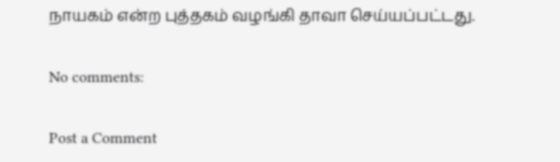நாயகம் என்ற புத்தகம் வழங்கி தாவா செய்யப்பட்டது.

No comments:

Post a Comment